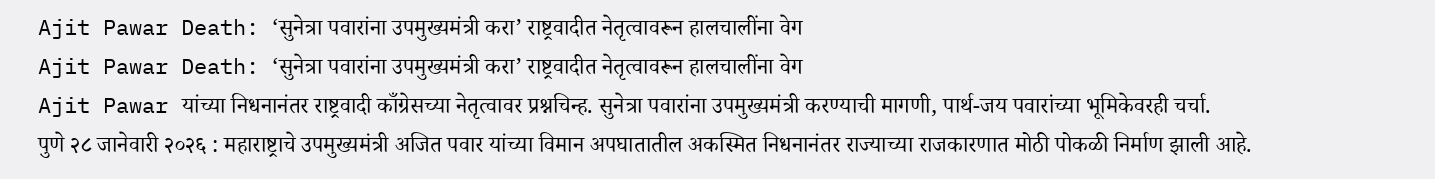Ajit Pawar Death: ‘सुनेत्रा पवारांना उपमुख्यमंत्री करा’ राष्ट्रवादीत नेतृत्वावरून हालचालींना वेग
Ajit Pawar Death: ‘सुनेत्रा पवारांना उपमुख्यमंत्री करा’ राष्ट्रवादीत नेतृत्वावरून हालचालींना वेग
Ajit Pawar यांच्या निधनानंतर राष्ट्रवादी काँग्रेसच्या नेतृत्वावर प्रश्नचिन्ह. सुनेत्रा पवारांना उपमुख्यमंत्री करण्याची मागणी, पार्थ-जय पवारांच्या भूमिकेवरही चर्चा.
पुणे २८ जानेवारी २०२६ : महाराष्ट्राचे उपमुख्यमंत्री अजित पवार यांच्या विमान अपघातातील अकस्मित निधनानंतर राज्याच्या राजकारणात मोठी पोकळी निर्माण झाली आहे.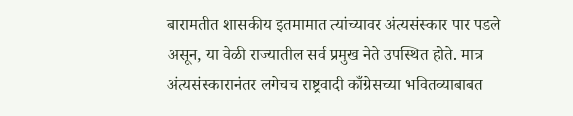बारामतीत शासकीय इतमामात त्यांच्यावर अंत्यसंस्कार पार पडले असून, या वेळी राज्यातील सर्व प्रमुख नेते उपस्थित होते. मात्र अंत्यसंस्कारानंतर लगेचच राष्ट्रवादी काँग्रेसच्या भवितव्याबाबत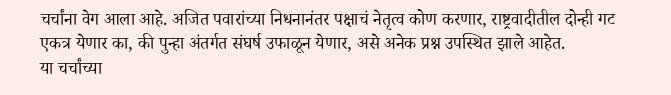चर्चांना वेग आला आहे. अजित पवारांच्या निधनानंतर पक्षाचं नेतृत्व कोण करणार, राष्ट्रवादीतील दोन्ही गट एकत्र येणार का, की पुन्हा अंतर्गत संघर्ष उफाळून येणार, असे अनेक प्रश्न उपस्थित झाले आहेत.
या चर्चांच्या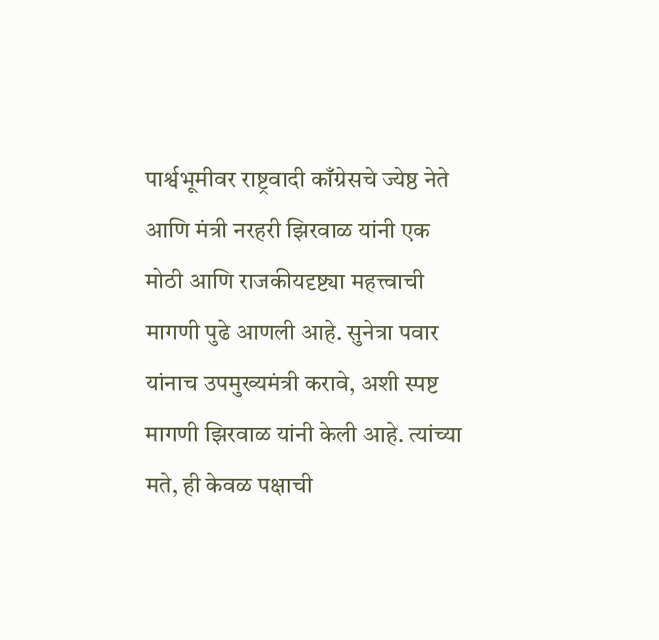पार्श्वभूमीवर राष्ट्रवादी काँग्रेसचे ज्येष्ठ नेते आणि मंत्री नरहरी झिरवाळ यांनी एक मोठी आणि राजकीयदृष्ट्या महत्त्वाची मागणी पुढे आणली आहे. सुनेत्रा पवार यांनाच उपमुख्यमंत्री करावे, अशी स्पष्ट मागणी झिरवाळ यांनी केली आहे. त्यांच्या मते, ही केवळ पक्षाची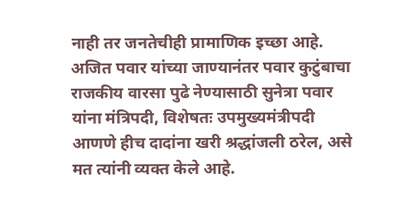नाही तर जनतेचीही प्रामाणिक इच्छा आहे. अजित पवार यांच्या जाण्यानंतर पवार कुटुंबाचा राजकीय वारसा पुढे नेण्यासाठी सुनेत्रा पवार यांना मंत्रिपदी, विशेषतः उपमुख्यमंत्रीपदी आणणे हीच दादांना खरी श्रद्धांजली ठरेल, असे मत त्यांनी व्यक्त केले आहे.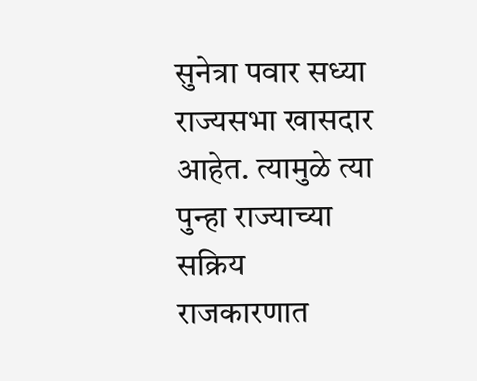सुनेत्रा पवार सध्या राज्यसभा खासदार आहेत. त्यामुळे त्या पुन्हा राज्याच्या सक्रिय राजकारणात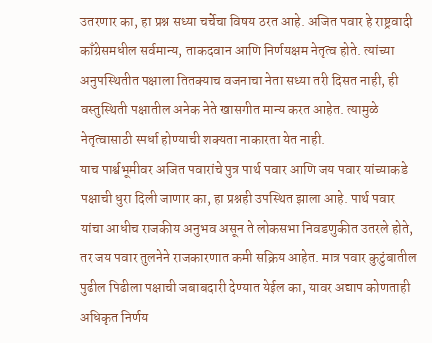उतरणार का, हा प्रश्न सध्या चर्चेचा विषय ठरत आहे. अजित पवार हे राष्ट्रवादी काँग्रेसमधील सर्वमान्य, ताकदवान आणि निर्णयक्षम नेतृत्व होते. त्यांच्या अनुपस्थितीत पक्षाला तितक्याच वजनाचा नेता सध्या तरी दिसत नाही, ही वस्तुस्थिती पक्षातील अनेक नेते खासगीत मान्य करत आहेत. त्यामुळे नेतृत्वासाठी स्पर्धा होण्याची शक्यता नाकारता येत नाही.
याच पार्श्वभूमीवर अजित पवारांचे पुत्र पार्थ पवार आणि जय पवार यांच्याकडे पक्षाची धुरा दिली जाणार का, हा प्रश्नही उपस्थित झाला आहे. पार्थ पवार यांचा आधीच राजकीय अनुभव असून ते लोकसभा निवडणुकीत उतरले होते, तर जय पवार तुलनेने राजकारणात कमी सक्रिय आहेत. मात्र पवार कुटुंबातील पुढील पिढीला पक्षाची जबाबदारी देण्यात येईल का, यावर अद्याप कोणताही अधिकृत निर्णय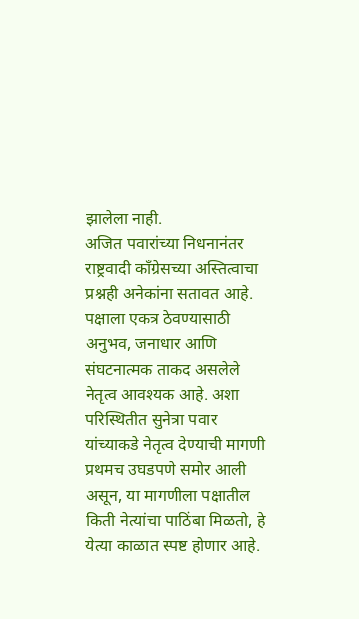झालेला नाही.
अजित पवारांच्या निधनानंतर राष्ट्रवादी काँग्रेसच्या अस्तित्वाचा प्रश्नही अनेकांना सतावत आहे. पक्षाला एकत्र ठेवण्यासाठी अनुभव, जनाधार आणि संघटनात्मक ताकद असलेले नेतृत्व आवश्यक आहे. अशा परिस्थितीत सुनेत्रा पवार यांच्याकडे नेतृत्व देण्याची मागणी प्रथमच उघडपणे समोर आली असून, या मागणीला पक्षातील किती नेत्यांचा पाठिंबा मिळतो, हे येत्या काळात स्पष्ट होणार आहे.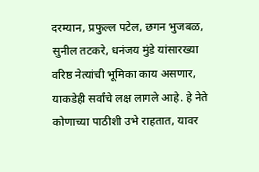दरम्यान, प्रफुल्ल पटेल, छगन भुजबळ, सुनील तटकरे, धनंजय मुंडे यांसारख्या वरिष्ठ नेत्यांची भूमिका काय असणार, याकडेही सर्वांचे लक्ष लागले आहे. हे नेते कोणाच्या पाठीशी उभे राहतात, यावर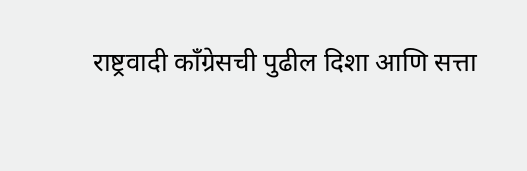राष्ट्रवादी काँग्रेसची पुढील दिशा आणि सत्ता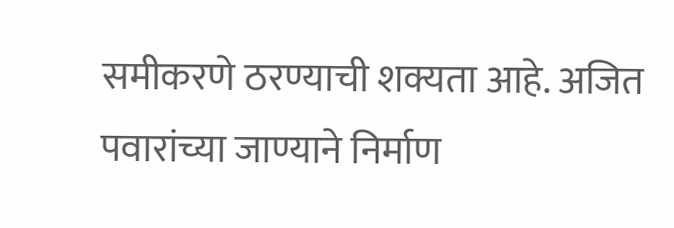समीकरणे ठरण्याची शक्यता आहे. अजित पवारांच्या जाण्याने निर्माण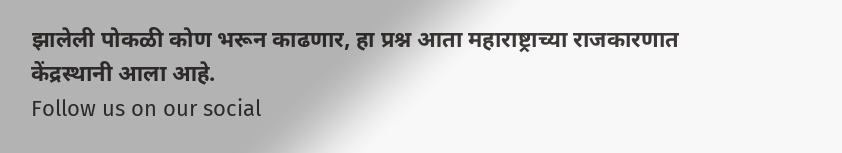झालेली पोकळी कोण भरून काढणार, हा प्रश्न आता महाराष्ट्राच्या राजकारणात केंद्रस्थानी आला आहे.
Follow us on our social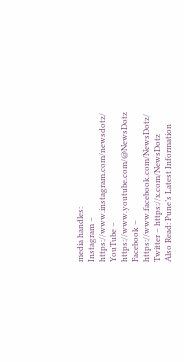media handles:
Instagram – https://www.instagram.com/newsdotz/
YouTube – https://www.youtube.com/@NewsDotz
Facebook – https://www.facebook.com/NewsDotz/
Twitter – https://x.com/NewsDotz
Also Read: Pune’s Latest Information